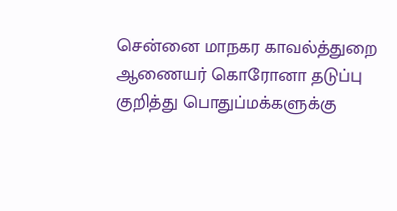சென்னை மாநகர காவல்த்துறை ஆணையர் கொரோனா தடுப்பு குறித்து பொதுப்மக்களுக்கு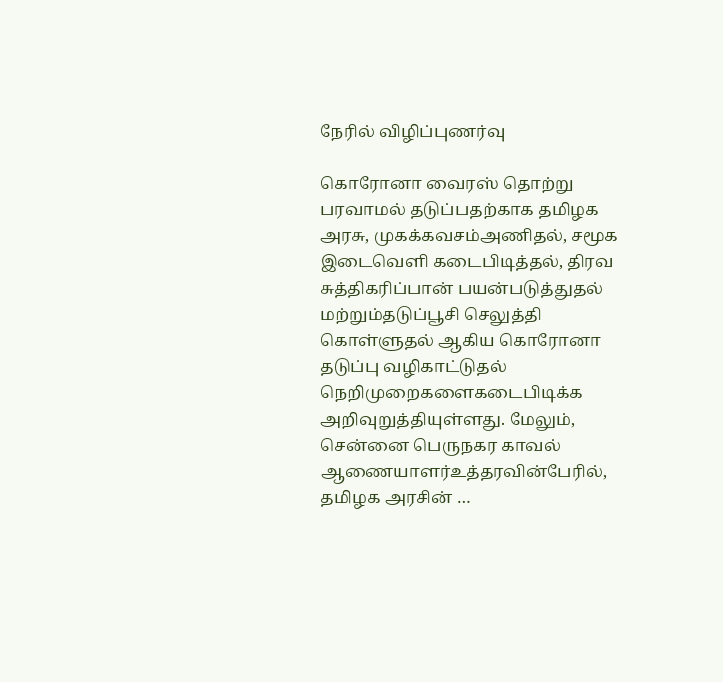நேரில் விழிப்புணர்வு

கொரோனா வைரஸ் தொற்று பரவாமல் தடுப்பதற்காக தமிழக அரசு, முகக்கவசம்அணிதல், சமூக இடைவெளி கடைபிடித்தல், திரவ சுத்திகரிப்பான் பயன்படுத்துதல் மற்றும்தடுப்பூசி செலுத்தி கொள்ளுதல் ஆகிய கொரோனா தடுப்பு வழிகாட்டுதல் நெறிமுறைகளைகடைபிடிக்க அறிவுறுத்தியுள்ளது. மேலும், சென்னை பெருநகர காவல் ஆணையாளர்உத்தரவின்பேரில், தமிழக அரசின் …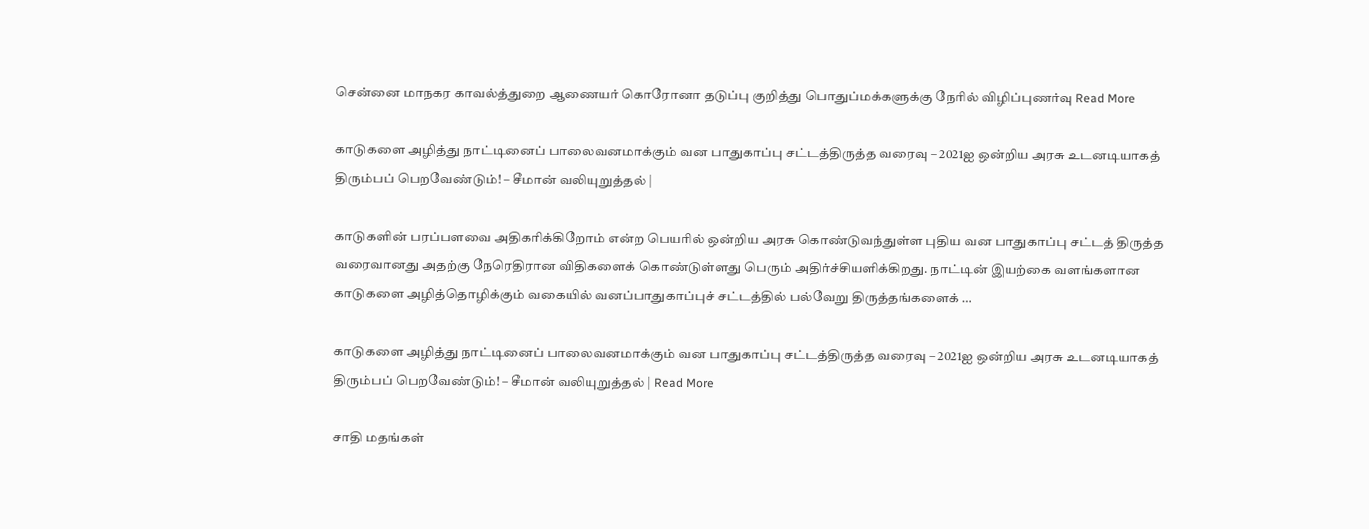சென்னை மாநகர காவல்த்துறை ஆணையர் கொரோனா தடுப்பு குறித்து பொதுப்மக்களுக்கு நேரில் விழிப்புணர்வு Read More

காடுகளை அழித்து நாட்டினைப் பாலைவனமாக்கும் வன பாதுகாப்பு சட்டத்திருத்த வரைவு – 2021ஐ ஒன்றிய அரசு உடனடியாகத் திரும்பப் பெறவேண்டும்! – சீமான் வலியுறுத்தல் |

காடுகளின் பரப்பளவை அதிகரிக்கிறோம் என்ற பெயரில் ஒன்றிய அரசு கொண்டுவந்துள்ள புதிய வன பாதுகாப்பு சட்டத் திருத்த வரைவானது அதற்கு நேரெதிரான விதிகளைக் கொண்டுள்ளது பெரும் அதிர்ச்சியளிக்கிறது. நாட்டின் இயற்கை வளங்களான காடுகளை அழித்தொழிக்கும் வகையில் வனப்பாதுகாப்புச் சட்டத்தில் பல்வேறு திருத்தங்களைக் …

காடுகளை அழித்து நாட்டினைப் பாலைவனமாக்கும் வன பாதுகாப்பு சட்டத்திருத்த வரைவு – 2021ஐ ஒன்றிய அரசு உடனடியாகத் திரும்பப் பெறவேண்டும்! – சீமான் வலியுறுத்தல் | Read More

சாதி மதங்கள்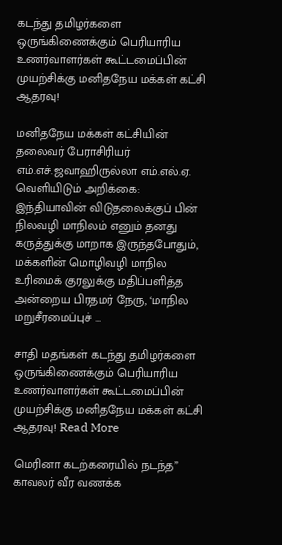கடந்து தமிழர்களை ஒருங்கிணைக்கும் பெரியாரிய உணர்வாளர்கள் கூட்டமைப்பின் முயற்சிக்கு மனிதநேய மக்கள் கட்சி ஆதரவு!

மனிதநேய மக்கள் கட்சியின் தலைவர் பேராசிரியர் எம்.எச்.ஜவாஹிருல்லா எம்.எல்.ஏ. வெளியிடும் அறிக்கை: இந்தியாவின் விடுதலைக்குப் பின் நிலவழி மாநிலம் எனும் தனது கருத்துக்கு மாறாக இருந்தபோதும், மக்களின் மொழிவழி மாநில உரிமைக் குரலுக்கு மதிப்பளித்த அன்றைய பிரதமர் நேரு, ‘மாநில மறுசீரமைப்புச் …

சாதி மதங்கள் கடந்து தமிழர்களை ஒருங்கிணைக்கும் பெரியாரிய உணர்வாளர்கள் கூட்டமைப்பின் முயற்சிக்கு மனிதநேய மக்கள் கட்சி ஆதரவு! Read More

மெரினா கடற்கரையில் நடந்த” காவலர் வீர வணக்க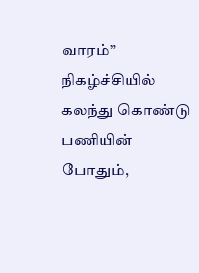வாரம்” நிகழ்ச்சியில் கலந்து கொண்டு பணியின் போதும்,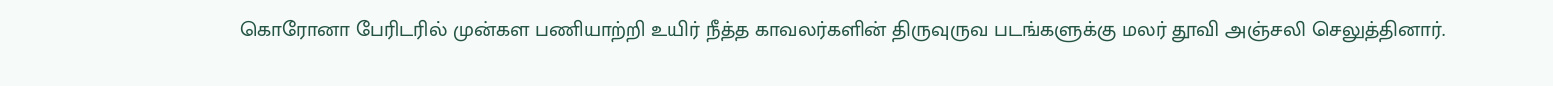கொரோனா பேரிடரில் முன்கள பணியாற்றி உயிர் நீத்த காவலர்களின் திருவுருவ படங்களுக்கு மலர் தூவி அஞ்சலி செலுத்தினார்.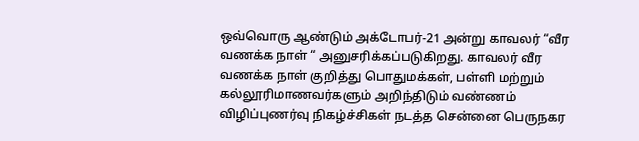ஒவ்வொரு ஆண்டும் அக்டோபர்-21 அன்று காவலர் “வீர வணக்க நாள் “ அனுசரிக்கப்படுகிறது. காவலர் வீர வணக்க நாள் குறித்து பொதுமக்கள், பள்ளி மற்றும் கல்லூரிமாணவர்களும் அறிந்திடும் வண்ணம் விழிப்புணர்வு நிகழ்ச்சிகள் நடத்த சென்னை பெருநகர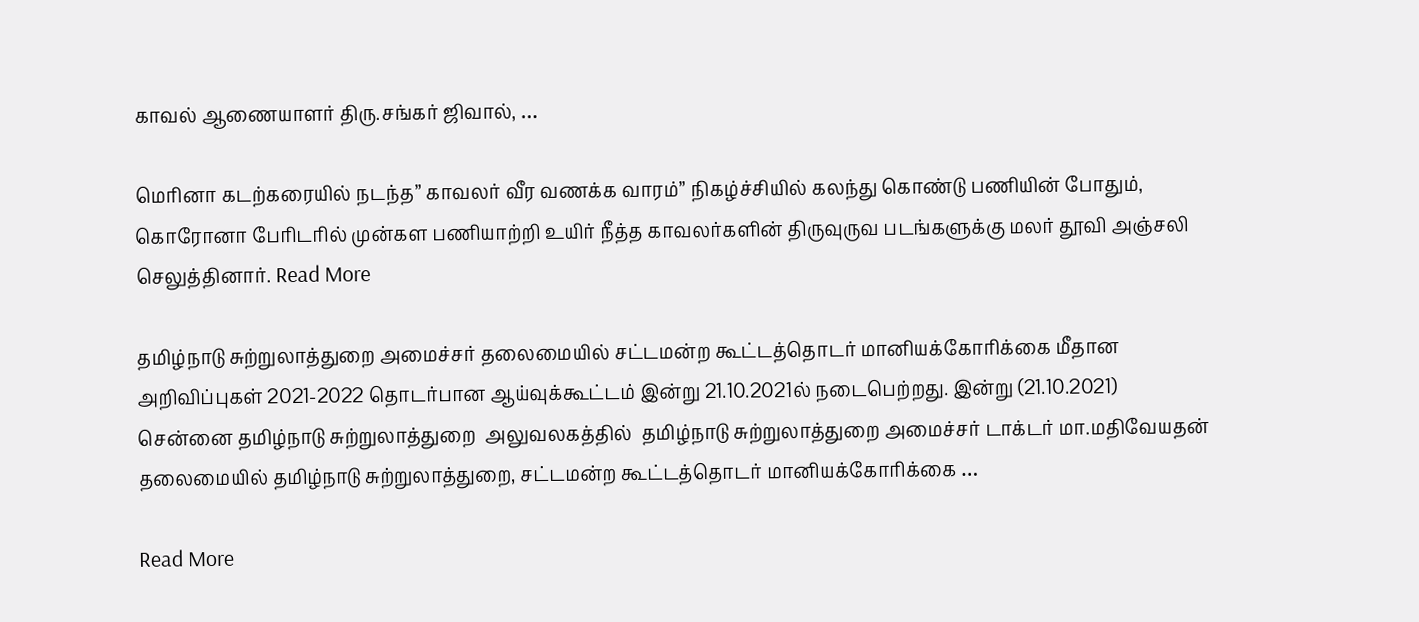காவல் ஆணையாளர் திரு.சங்கர் ஜிவால், …

மெரினா கடற்கரையில் நடந்த” காவலர் வீர வணக்க வாரம்” நிகழ்ச்சியில் கலந்து கொண்டு பணியின் போதும், கொரோனா பேரிடரில் முன்கள பணியாற்றி உயிர் நீத்த காவலர்களின் திருவுருவ படங்களுக்கு மலர் தூவி அஞ்சலி செலுத்தினார். Read More

தமிழ்நாடு சுற்றுலாத்துறை அமைச்சர் தலைமையில் சட்டமன்ற கூட்டத்தொடர் மானியக்கோரிக்கை மீதான அறிவிப்புகள் 2021-2022 தொடர்பான ஆய்வுக்கூட்டம் இன்று 21.10.2021ல் நடைபெற்றது. இன்று (21.10.2021) சென்னை தமிழ்நாடு சுற்றுலாத்துறை  அலுவலகத்தில்  தமிழ்நாடு சுற்றுலாத்துறை அமைச்சர் டாக்டர் மா.மதிவேயதன் தலைமையில் தமிழ்நாடு சுற்றுலாத்துறை, சட்டமன்ற கூட்டத்தொடர் மானியக்கோரிக்கை …

Read More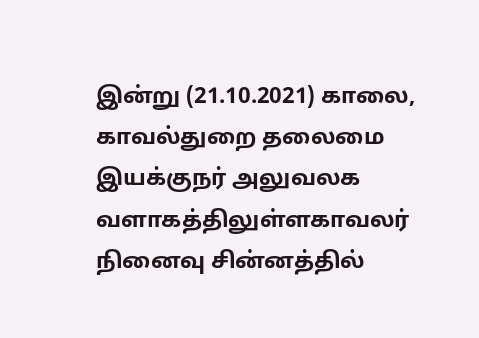இன்று (21.10.2021) காலை, காவல்துறை தலைமை இயக்குநர் அலுவலக வளாகத்திலுள்ளகாவலர் நினைவு சின்னத்தில்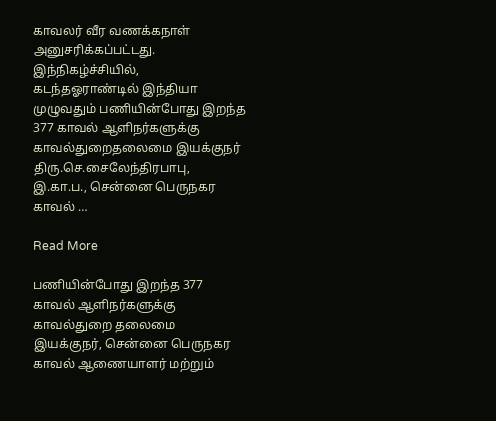காவலர் வீர வணக்கநாள் அனுசரிக்கப்பட்டது. இந்நிகழ்ச்சியில், கடந்தஓராண்டில் இந்தியா முழுவதும் பணியின்போது இறந்த 377 காவல் ஆளிநர்களுக்கு காவல்துறைதலைமை இயக்குநர் திரு.செ.சைலேந்திரபாபு, இ.கா.ப., சென்னை பெருநகர காவல் …

Read More

பணியின்போது இறந்த 377 காவல் ஆளிநர்களுக்கு காவல்துறை தலைமை இயக்குநர், சென்னை பெருநகர காவல் ஆணையாளர் மற்றும்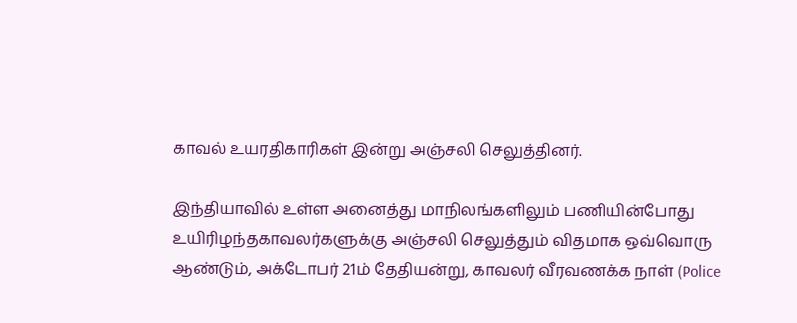காவல் உயரதிகாரிகள் இன்று அஞ்சலி செலுத்தினர்.

இந்தியாவில் உள்ள அனைத்து மாநிலங்களிலும் பணியின்போது உயிரிழந்தகாவலர்களுக்கு அஞ்சலி செலுத்தும் விதமாக ஒவ்வொரு ஆண்டும், அக்டோபர் 21ம் தேதியன்று, காவலர் வீரவணக்க நாள் (Police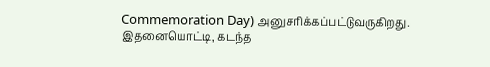Commemoration Day) அனுசரிக்கப்பட்டுவருகிறது. இதனையொட்டி, கடந்த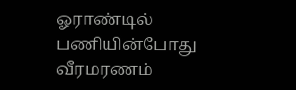ஓராண்டில் பணியின்போது வீரமரணம்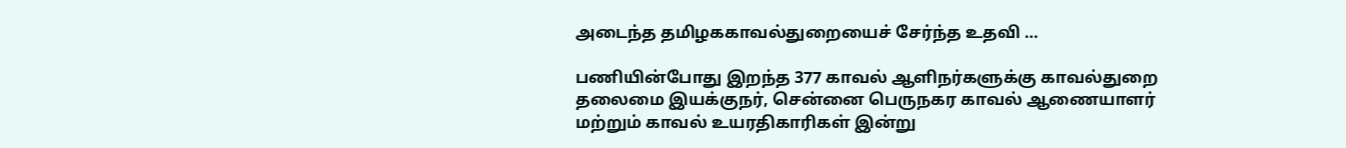அடைந்த தமிழககாவல்துறையைச் சேர்ந்த உதவி …

பணியின்போது இறந்த 377 காவல் ஆளிநர்களுக்கு காவல்துறை தலைமை இயக்குநர், சென்னை பெருநகர காவல் ஆணையாளர் மற்றும் காவல் உயரதிகாரிகள் இன்று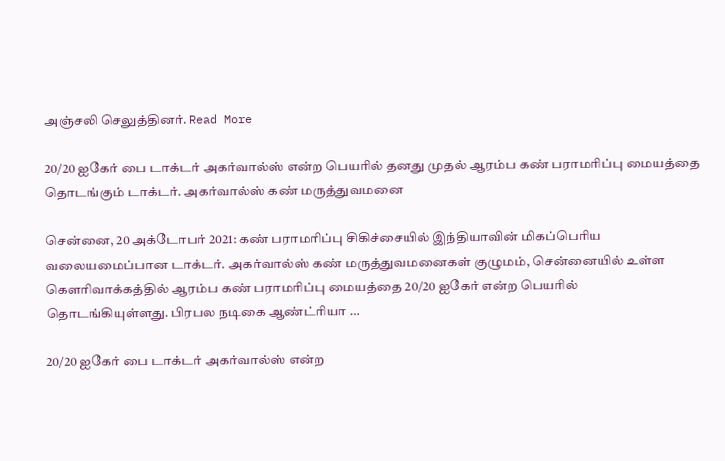அஞ்சலி செலுத்தினர். Read More

20/20 ஐகேர் பை டாக்டர் அகர்வால்ஸ் என்ற பெயரில் தனது முதல் ஆரம்ப கண் பராமரிப்பு மையத்தை தொடங்கும் டாக்டர். அகர்வால்ஸ் கண் மருத்துவமனை

சென்னை, 20 அக்டோபர் 2021: கண் பராமரிப்பு சிகிச்சையில் இந்தியாவின் மிகப்பெரிய வலையமைப்பான டாக்டர். அகர்வால்ஸ் கண் மருத்துவமனைகள் குழுமம், சென்னையில் உள்ள கௌரிவாக்கத்தில் ஆரம்ப கண் பராமரிப்பு மையத்தை 20/20 ஐகேர் என்ற பெயரில் தொடங்கியுள்ளது. பிரபல நடிகை ஆண்ட்ரியா …

20/20 ஐகேர் பை டாக்டர் அகர்வால்ஸ் என்ற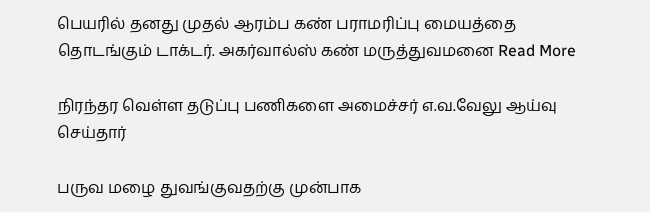பெயரில் தனது முதல் ஆரம்ப கண் பராமரிப்பு மையத்தை தொடங்கும் டாக்டர். அகர்வால்ஸ் கண் மருத்துவமனை Read More

நிரந்தர வெள்ள தடுப்பு பணிகளை அமைச்சர் எ.வ.வேலு ஆய்வு செய்தார்

பருவ மழை துவங்குவதற்கு முன்பாக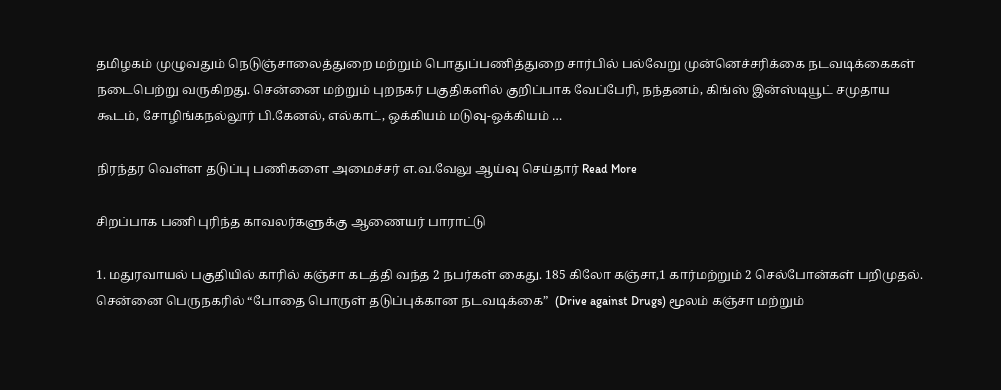தமிழகம் முழுவதும் நெடுஞ்சாலைத்துறை மற்றும் பொதுப்பணித்துறை சார்பில் பல்வேறு முன்னெச்சரிக்கை நடவடிக்கைகள் நடைபெற்று வருகிறது. சென்னை மற்றும் புறநகர் பகுதிகளில் குறிப்பாக வேப்பேரி, நந்தனம், கிங்ஸ் இன்ஸ்டியூட் சமுதாய கூடம், சோழிங்கநல்லூர் பி.கேனல், எல்காட், ஒக்கியம் மடுவு-ஒக்கியம் …

நிரந்தர வெள்ள தடுப்பு பணிகளை அமைச்சர் எ.வ.வேலு ஆய்வு செய்தார் Read More

சிறப்பாக பணி புரிந்த காவலர்களுக்கு ஆணையர் பாராட்டு

1. மதுரவாயல் பகுதியில் காரில் கஞ்சா கடத்தி வந்த 2 நபர்கள் கைது. 185 கிலோ கஞ்சா,1 கார்மற்றும் 2 செல்போன்கள் பறிமுதல். சென்னை பெருநகரில் “போதை பொருள் தடுப்புக்கான நடவடிக்கை”  (Drive against Drugs) மூலம் கஞ்சா மற்றும்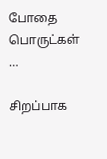போதை பொருட்கள் …

சிறப்பாக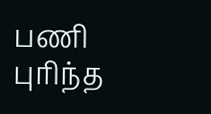பணி புரிந்த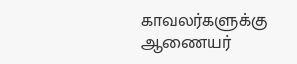காவலர்களுக்கு ஆணையர்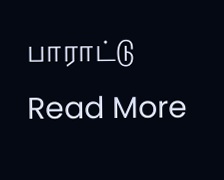பாராட்டு Read More